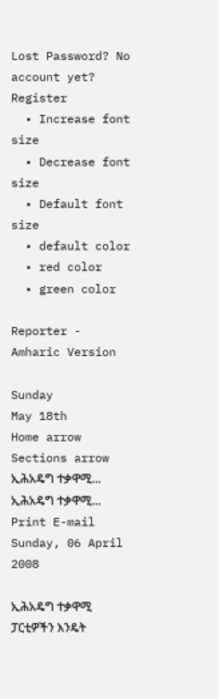Lost Password? No account yet? Register
  • Increase font size
  • Decrease font size
  • Default font size
  • default color
  • red color
  • green color

Reporter - Amharic Version

Sunday
May 18th
Home arrow Sections arrow ኢሕአዴግ ተቃዋሚ...
ኢሕአዴግ ተቃዋሚ... Print E-mail
Sunday, 06 April 2008

ኢሕአዴግ ተቃዋሚ ፓርቲዎችን እንዴት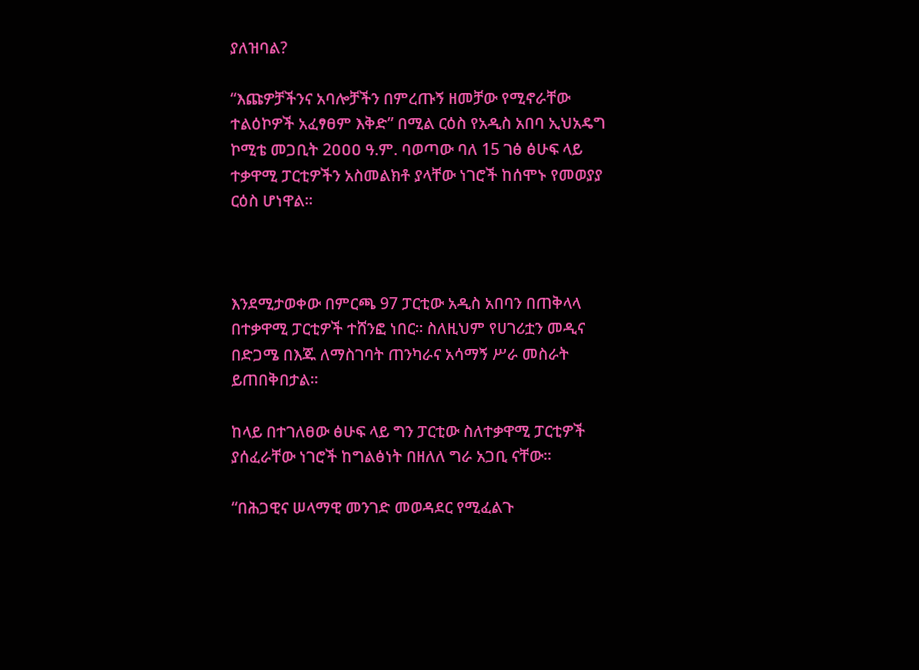ያለዝባል?

“እጩዎቻችንና አባሎቻችን በምረጡኝ ዘመቻው የሚኖራቸው ተልዕኮዎች አፈፃፀም እቅድ” በሚል ርዕስ የአዲስ አበባ ኢህአዴግ ኮሚቴ መጋቢት 2ዐዐዐ ዓ.ም. ባወጣው ባለ 15 ገፅ ፅሁፍ ላይ ተቃዋሚ ፓርቲዎችን አስመልክቶ ያላቸው ነገሮች ከሰሞኑ የመወያያ ርዕስ ሆነዋል፡፡



እንደሚታወቀው በምርጫ 97 ፓርቲው አዲስ አበባን በጠቅላላ በተቃዋሚ ፓርቲዎች ተሸንፎ ነበር፡፡ ስለዚህም የሀገሪቷን መዲና በድጋሜ በእጁ ለማስገባት ጠንካራና አሳማኝ ሥራ መስራት ይጠበቅበታል፡፡

ከላይ በተገለፀው ፅሁፍ ላይ ግን ፓርቲው ስለተቃዋሚ ፓርቲዎች ያሰፈራቸው ነገሮች ከግልፅነት በዘለለ ግራ አጋቢ ናቸው፡፡

“በሕጋዊና ሠላማዊ መንገድ መወዳደር የሚፈልጉ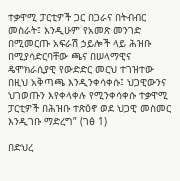ተቃዋሚ ፓርቲዎች ጋር በጋራና በትብብር መስራት፤ እንዲሁም የአመጽ መንገድ በሚመርጡ አፍራሽ ኃይሎች ላይ ሕዝቡ በሚያሳድርባቸው ጫና በሠላማዊና ዴሞክራሲያዊ የውድድር መርህ ተገዝተው በዚህ አቅጣጫ እንዲንቀሳቀሱ፤ ህጋዊውንና ህገወጡን እየቀላቀሉ የሚንቀሳቀሱ ተቃዋሚ ፓርቲዎች በሕዝቡ ተጽዕኖ ወደ ህጋዊ መስመር እንዲገቡ ማድረግ” (ገፅ 1)

በድህረ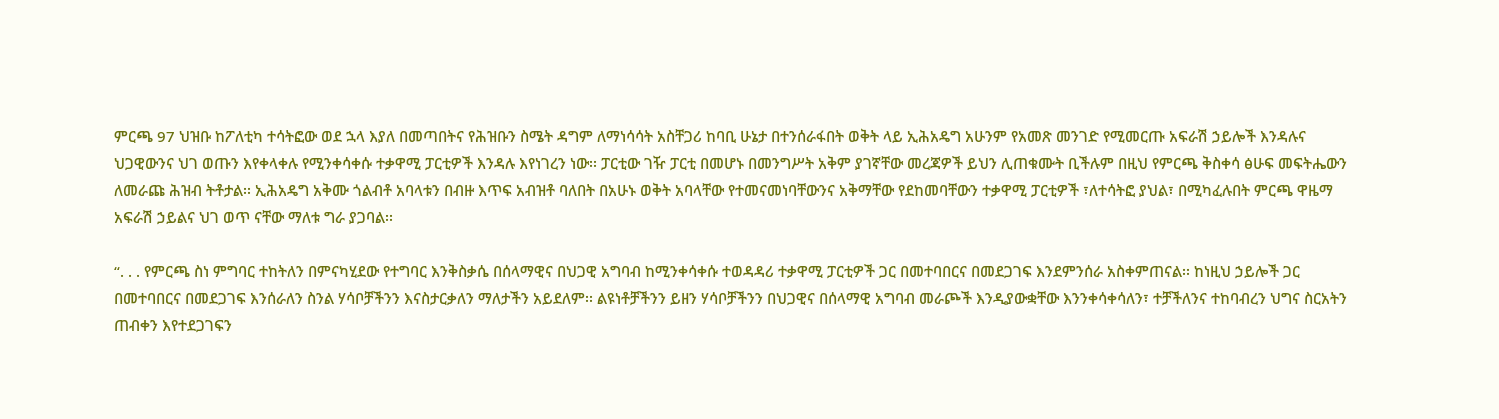ምርጫ 97 ህዝቡ ከፖለቲካ ተሳትፎው ወደ ኋላ እያለ በመጣበትና የሕዝቡን ስሜት ዳግም ለማነሳሳት አስቸጋሪ ከባቢ ሁኔታ በተንሰራፋበት ወቅት ላይ ኢሕአዴግ አሁንም የአመጽ መንገድ የሚመርጡ አፍራሽ ኃይሎች እንዳሉና ህጋዊውንና ህገ ወጡን እየቀላቀሉ የሚንቀሳቀሱ ተቃዋሚ ፓርቲዎች እንዳሉ እየነገረን ነው፡፡ ፓርቲው ገዥ ፓርቲ በመሆኑ በመንግሥት አቅም ያገኛቸው መረጃዎች ይህን ሊጠቁሙት ቢችሉም በዚህ የምርጫ ቅስቀሳ ፅሁፍ መፍትሔውን ለመራጩ ሕዝብ ትቶታል፡፡ ኢሕአዴግ አቅሙ ጎልብቶ አባላቱን በብዙ እጥፍ አብዝቶ ባለበት በአሁኑ ወቅት አባላቸው የተመናመነባቸውንና አቅማቸው የደከመባቸውን ተቃዋሚ ፓርቲዎች ፣ለተሳትፎ ያህል፣ በሚካፈሉበት ምርጫ ዋዜማ አፍራሽ ኃይልና ህገ ወጥ ናቸው ማለቱ ግራ ያጋባል፡፡

“. . . የምርጫ ስነ ምግባር ተከትለን በምናካሂደው የተግባር እንቅስቃሴ በሰላማዊና በህጋዊ አግባብ ከሚንቀሳቀሱ ተወዳዳሪ ተቃዋሚ ፓርቲዎች ጋር በመተባበርና በመደጋገፍ እንደምንሰራ አስቀምጠናል፡፡ ከነዚህ ኃይሎች ጋር በመተባበርና በመደጋገፍ እንሰራለን ስንል ሃሳቦቻችንን እናስታርቃለን ማለታችን አይደለም፡፡ ልዩነቶቻችንን ይዘን ሃሳቦቻችንን በህጋዊና በሰላማዊ አግባብ መራጮች እንዲያውቋቸው እንንቀሳቀሳለን፣ ተቻችለንና ተከባብረን ህግና ስርአትን ጠብቀን እየተደጋገፍን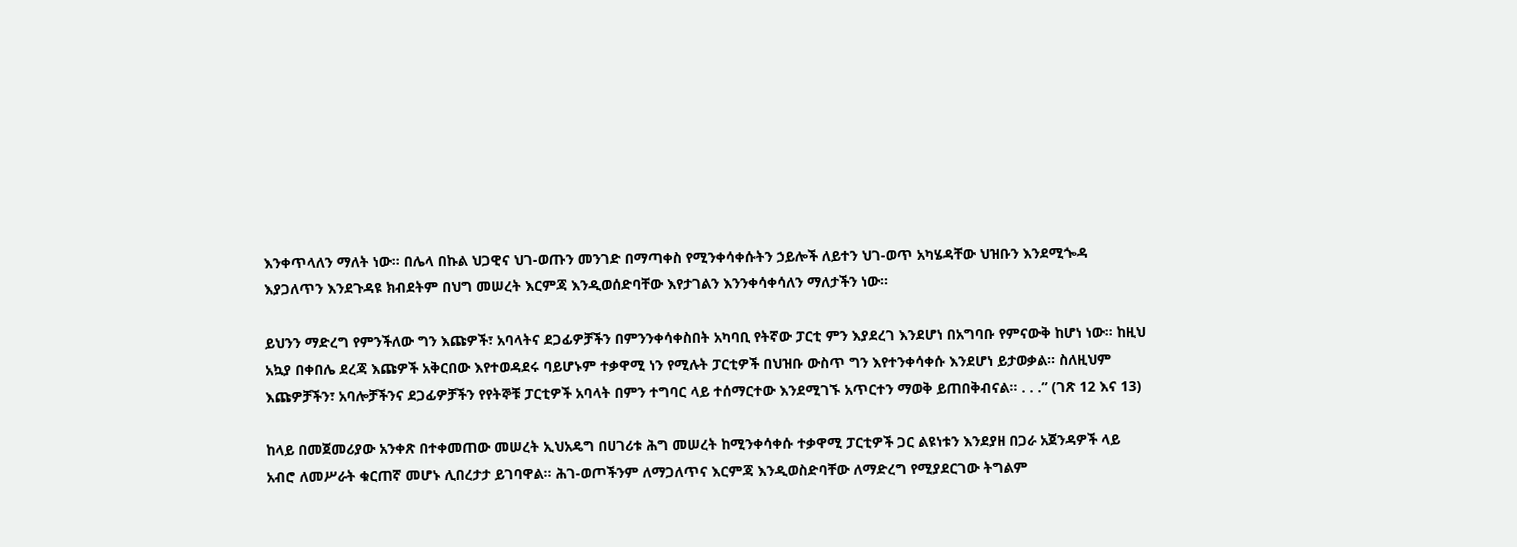እንቀጥላለን ማለት ነው፡፡ በሌላ በኩል ህጋዊና ህገ-ወጡን መንገድ በማጣቀስ የሚንቀሳቀሱትን ኃይሎች ለይተን ህገ-ወጥ አካሄዳቸው ህዝቡን እንደሚጐዳ እያጋለጥን እንደጉዳዩ ክብደትም በህግ መሠረት እርምጃ እንዲወሰድባቸው እየታገልን እንንቀሳቀሳለን ማለታችን ነው፡፡

ይህንን ማድረግ የምንችለው ግን እጩዎች፣ አባላትና ደጋፊዎቻችን በምንንቀሳቀስበት አካባቢ የትኛው ፓርቲ ምን እያደረገ እንደሆነ በአግባቡ የምናውቅ ከሆነ ነው፡፡ ከዚህ አኳያ በቀበሌ ደረጃ እጩዎች አቅርበው እየተወዳደሩ ባይሆኑም ተቃዋሚ ነን የሚሉት ፓርቲዎች በህዝቡ ውስጥ ግን እየተንቀሳቀሱ እንደሆነ ይታወቃል፡፡ ስለዚህም እጩዎቻችን፣ አባሎቻችንና ደጋፊዎቻችን የየትኞቹ ፓርቲዎች አባላት በምን ተግባር ላይ ተሰማርተው እንደሚገኙ አጥርተን ማወቅ ይጠበቅብናል፡፡ . . .” (ገጽ 12 እና 13)

ከላይ በመጀመሪያው አንቀጽ በተቀመጠው መሠረት ኢህአዴግ በሀገሪቱ ሕግ መሠረት ከሚንቀሳቀሱ ተቃዋሚ ፓርቲዎች ጋር ልዩነቱን እንደያዘ በጋራ አጀንዳዎች ላይ አብሮ ለመሥራት ቁርጠኛ መሆኑ ሊበረታታ ይገባዋል፡፡ ሕገ-ወጦችንም ለማጋለጥና እርምጃ እንዲወስድባቸው ለማድረግ የሚያደርገው ትግልም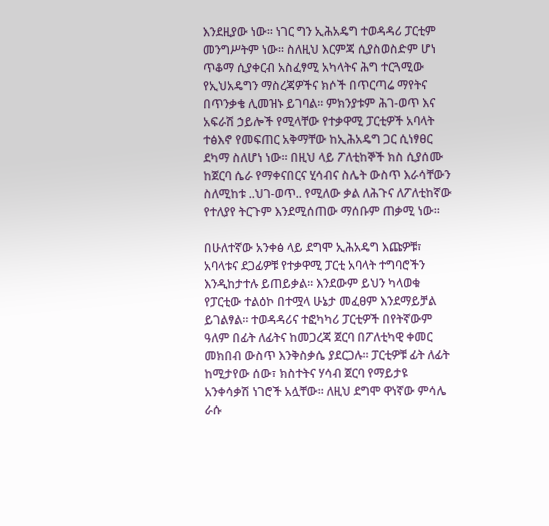እንደዚያው ነው፡፡ ነገር ግን ኢሕአዴግ ተወዳዳሪ ፓርቲም መንግሥትም ነው፡፡ ስለዚህ እርምጃ ሲያስወስድም ሆነ ጥቆማ ሲያቀርብ አስፈፃሚ አካላትና ሕግ ተርጓሚው የኢህአዴግን ማስረጃዎችና ክሶች በጥርጣሬ ማየትና በጥንቃቄ ሊመዝኑ ይገባል፡፡ ምክንያቱም ሕገ-ወጥ እና አፍራሽ ኃይሎች የሚላቸው የተቃዋሚ ፓርቲዎች አባላት ተፅእኖ የመፍጠር አቅማቸው ከኢሕአዴግ ጋር ሲነፃፀር ደካማ ስለሆነ ነው፡፡ በዚህ ላይ ፖለቲከኞች ክስ ሲያሰሙ ከጀርባ ሴራ የማቀናበርና ሂሳብና ስሌት ውስጥ እራሳቸውን ስለሚከቱ ..ህገ-ወጥ.. የሚለው ቃል ለሕጉና ለፖለቲከኛው የተለያየ ትርጉም እንደሚሰጠው ማሰቡም ጠቃሚ ነው፡፡

በሁለተኛው አንቀፅ ላይ ደግሞ ኢሕአዴግ እጩዎቹ፣ አባላቱና ደጋፊዎቹ የተቃዋሚ ፓርቲ አባላት ተግባሮችን እንዲከታተሉ ይጠይቃል፡፡ እንደውም ይህን ካላወቁ የፓርቲው ተልዕኮ በተሟላ ሁኔታ መፈፀም እንደማይቻል ይገልፃል፡፡ ተወዳዳሪና ተፎካካሪ ፓርቲዎች በየትኛውም ዓለም በፊት ለፊትና ከመጋረጃ ጀርባ በፖለቲካዊ ቀመር መክበብ ውስጥ እንቅስቃሴ ያደርጋሉ፡፡ ፓርቲዎቹ ፊት ለፊት ከሚታየው ሰው፣ ክስተትና ሃሳብ ጀርባ የማይታዩ አንቀሳቃሽ ነገሮች አሏቸው፡፡ ለዚህ ደግሞ ዋነኛው ምሳሌ ራሱ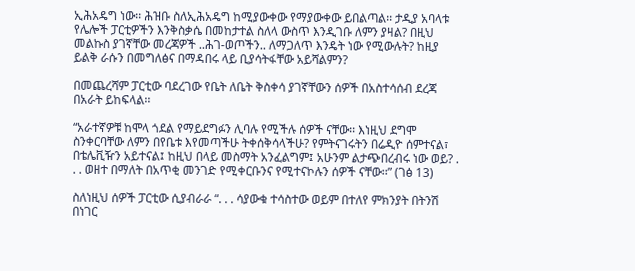ኢሕአዴግ ነው፡፡ ሕዝቡ ስለኢሕአዴግ ከሚያውቀው የማያውቀው ይበልጣል፡፡ ታዲያ አባላቱ የሌሎች ፓርቲዎችን እንቅስቃሴ በመከታተል ስለላ ውስጥ እንዲገቡ ለምን ያዛል? በዚህ መልኩስ ያገኛቸው መረጃዎች ..ሕገ-ወጦችን.. ለማጋለጥ እንዴት ነው የሚውሉት? ከዚያ ይልቅ ራሱን በመግለፅና በማዳበሩ ላይ ቢያሳትፋቸው አይሻልምን?

በመጨረሻም ፓርቲው ባደረገው የቤት ለቤት ቅስቀሳ ያገኛቸውን ሰዎች በአስተሳሰብ ደረጃ በአራት ይከፍላል፡፡

“አራተኛዎቹ ከሞላ ጎደል የማይደግፉን ሊባሉ የሚችሉ ሰዎች ናቸው፡፡ እነዚህ ደግሞ ስንቀርባቸው ለምን በየቤቱ እየመጣችሁ ትቀሰቅሳላችሁ? የምትናገሩትን በሬዲዮ ሰምተናል፣ በቴሌቪዥን አይተናል፤ ከዚህ በላይ መስማት አንፈልግም፤ አሁንም ልታጭበረብሩ ነው ወይ? . . . ወዘተ በማለት በአጥቂ መንገድ የሚቀርቡንና የሚተናኮሉን ሰዎች ናቸው፡፡” (ገፅ 13)

ስለነዚህ ሰዎች ፓርቲው ሲያብራራ “. . . ሳያውቁ ተሳስተው ወይም በተለየ ምክንያት በትንሽ በነገር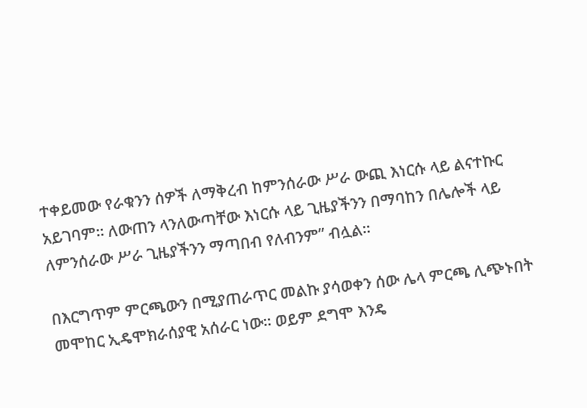ተቀይመው የራቁንን ሰዎች ለማቅረብ ከምንሰራው ሥራ ውጪ እነርሱ ላይ ልናተኩር አይገባም፡፡ ለውጠን ላንለውጣቸው እነርሱ ላይ ጊዜያችንን በማባከን በሌሎች ላይ ለምንሰራው ሥራ ጊዜያችንን ማጣበብ የለብንም” ብሏል፡፡

በእርግጥም ምርጫውን በሚያጠራጥር መልኩ ያሳወቀን ሰው ሌላ ምርጫ ሊጭኑበት መሞከር ኢዴሞክራሰያዊ አሰራር ነው፡፡ ወይም ደግሞ እንዴ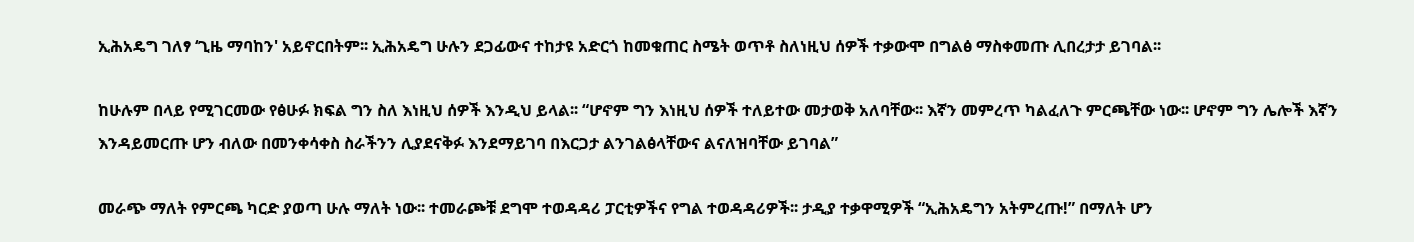ኢሕአዴግ ገለፃ ‘ጊዜ ማባከን' አይኖርበትም፡፡ ኢሕአዴግ ሁሉን ደጋፊውና ተከታዩ አድርጎ ከመቁጠር ስሜት ወጥቶ ስለነዚህ ሰዎች ተቃውሞ በግልፅ ማስቀመጡ ሊበረታታ ይገባል፡፡

ከሁሉም በላይ የሚገርመው የፅሁፉ ክፍል ግን ስለ እነዚህ ሰዎች እንዲህ ይላል፡፡ “ሆኖም ግን እነዚህ ሰዎች ተለይተው መታወቅ አለባቸው፡፡ እኛን መምረጥ ካልፈለጉ ምርጫቸው ነው፡፡ ሆኖም ግን ሌሎች እኛን እንዳይመርጡ ሆን ብለው በመንቀሳቀስ ስራችንን ሊያደናቅፉ እንደማይገባ በእርጋታ ልንገልፅላቸውና ልናለዝባቸው ይገባል”

መራጭ ማለት የምርጫ ካርድ ያወጣ ሁሉ ማለት ነው፡፡ ተመራጮቹ ደግሞ ተወዳዳሪ ፓርቲዎችና የግል ተወዳዳሪዎች፡፡ ታዲያ ተቃዋሚዎች “ኢሕአዴግን አትምረጡ!” በማለት ሆን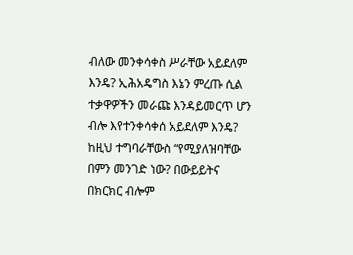ብለው መንቀሳቀስ ሥራቸው አይደለም እንዴ? ኢሕአዴግስ እኔን ምረጡ ሲል ተቃዋዎችን መራጩ እንዳይመርጥ ሆን ብሎ እየተንቀሳቀሰ አይደለም እንዴ? ከዚህ ተግባራቸውስ “የሚያለዝባቸው በምን መንገድ ነው? በውይይትና በክርክር ብሎም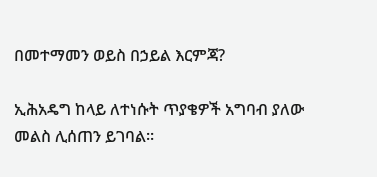በመተማመን ወይስ በኃይል እርምጃ?

ኢሕአዴግ ከላይ ለተነሱት ጥያቄዎች አግባብ ያለው መልስ ሊሰጠን ይገባል፡፡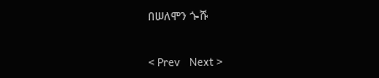በሠለሞን ጐሹ


< Prev   Next >